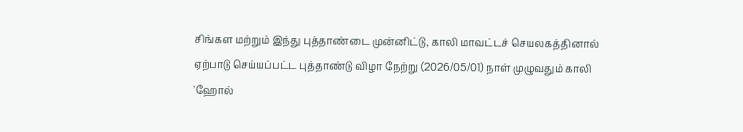சிங்கள மற்றும் இந்து புத்தாண்டை முன்னிட்டு, காலி மாவட்டச் செயலகத்தினால் ஏற்பாடு செய்யப்பட்ட புத்தாண்டு விழா நேற்று (2026/05/01) நாள் முழுவதும் காலி 'ஹோல்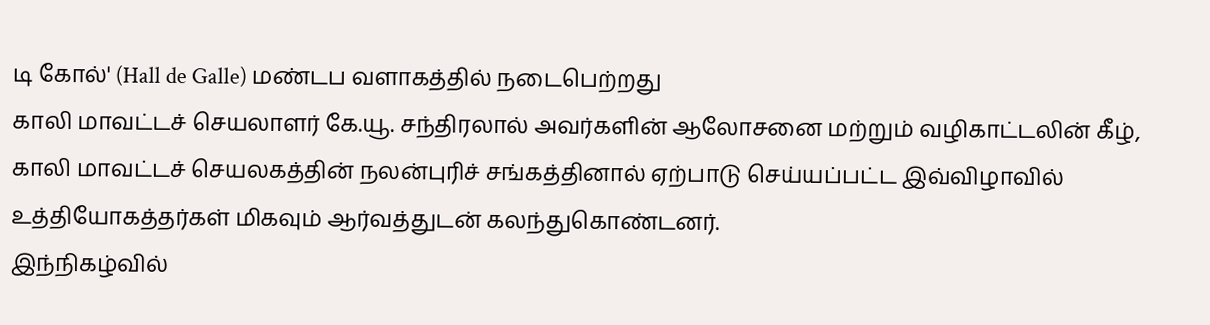டி கோல்' (Hall de Galle) மண்டப வளாகத்தில் நடைபெற்றது
காலி மாவட்டச் செயலாளர் கே.யூ. சந்திரலால் அவர்களின் ஆலோசனை மற்றும் வழிகாட்டலின் கீழ், காலி மாவட்டச் செயலகத்தின் நலன்புரிச் சங்கத்தினால் ஏற்பாடு செய்யப்பட்ட இவ்விழாவில் உத்தியோகத்தர்கள் மிகவும் ஆர்வத்துடன் கலந்துகொண்டனர்.
இந்நிகழ்வில்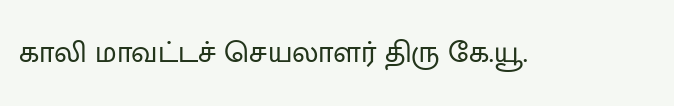காலி மாவட்டச் செயலாளர் திரு கே.யூ.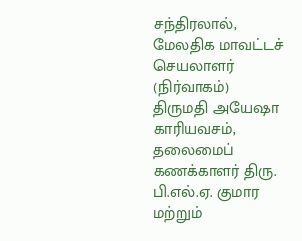சந்திரலால், மேலதிக மாவட்டச் செயலாளர் (நிர்வாகம்) திருமதி அயேஷா காரியவசம், தலைமைப் கணக்காளர் திரு. பி.எல்.ஏ. குமார மற்றும்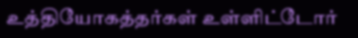உத்தியோகத்தர்கள் உள்ளிட்டோர்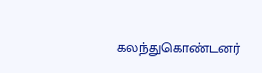கலந்துகொண்டனர்